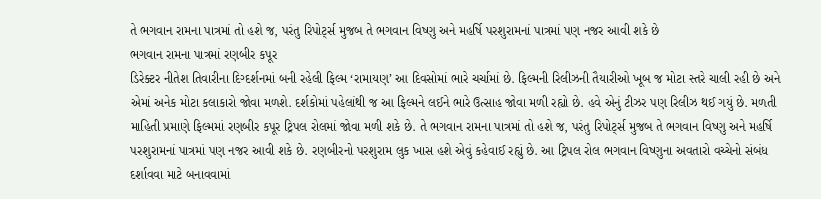તે ભગવાન રામના પાત્રમાં તો હશે જ, પરંતુ રિપોર્ટ્સ મુજબ તે ભગવાન વિષ્ણુ અને મહર્ષિ પરશુરામનાં પાત્રમાં પણ નજર આવી શકે છે
ભગવાન રામના પાત્રમાં રણબીર કપૂર
ડિરેક્ટર નીતેશ તિવારીના દિગ્દર્શનમાં બની રહેલી ફિલ્મ ‘રામાયણ’ આ દિવસોમાં ભારે ચર્ચામાં છે. ફિલ્મની રિલીઝની તૈયારીઓ ખૂબ જ મોટા સ્તરે ચાલી રહી છે અને એમાં અનેક મોટા કલાકારો જોવા મળશે. દર્શકોમાં પહેલાંથી જ આ ફિલ્મને લઈને ભારે ઉત્સાહ જોવા મળી રહ્યો છે. હવે એનું ટીઝર પણ રિલીઝ થઈ ગયું છે. મળતી માહિતી પ્રમાણે ફિલ્મમાં રણબીર કપૂર ટ્રિપલ રોલમાં જોવા મળી શકે છે. તે ભગવાન રામના પાત્રમાં તો હશે જ, પરંતુ રિપોર્ટ્સ મુજબ તે ભગવાન વિષ્ણુ અને મહર્ષિ પરશુરામનાં પાત્રમાં પણ નજર આવી શકે છે. રણબીરનો પરશુરામ લુક ખાસ હશે એવું કહેવાઈ રહ્યું છે. આ ટ્રિપલ રોલ ભગવાન વિષ્ણુના અવતારો વચ્ચેનો સંબંધ દર્શાવવા માટે બનાવવામાં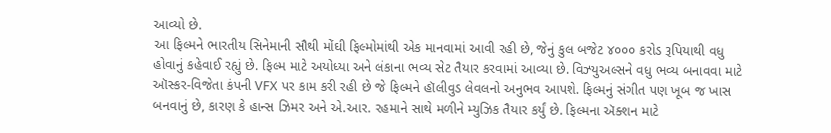આવ્યો છે.
આ ફિલ્મને ભારતીય સિનેમાની સૌથી મોંઘી ફિલ્મોમાંથી એક માનવામાં આવી રહી છે, જેનું કુલ બજેટ ૪૦૦૦ કરોડ રૂપિયાથી વધુ હોવાનું કહેવાઈ રહ્યું છે. ફિલ્મ માટે અયોધ્યા અને લંકાના ભવ્ય સેટ તૈયાર કરવામાં આવ્યા છે. વિઝ્યુઅલ્સને વધુ ભવ્ય બનાવવા માટે ઑસ્કર-વિજેતા કંપની VFX પર કામ કરી રહી છે જે ફિલ્મને હૉલીવુડ લેવલનો અનુભવ આપશે. ફિલ્મનું સંગીત પણ ખૂબ જ ખાસ બનવાનું છે, કારણ કે હાન્સ ઝિમર અને એ.આર. રહમાને સાથે મળીને મ્યુઝિક તૈયાર કર્યું છે. ફિલ્મના ઍક્શન માટે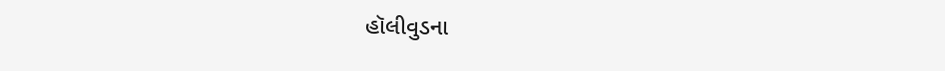હૉલીવુડના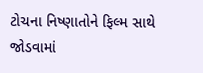ટોચના નિષ્ણાતોને ફિલ્મ સાથે જોડવામાં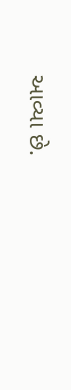આવ્યા છે.